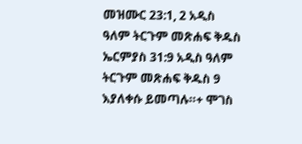መዝሙር 23:1, 2 አዲስ ዓለም ትርጉም መጽሐፍ ቅዱስ ኤርምያስ 31:9 አዲስ ዓለም ትርጉም መጽሐፍ ቅዱስ 9 እያለቀሱ ይመጣሉ።+ ሞገስ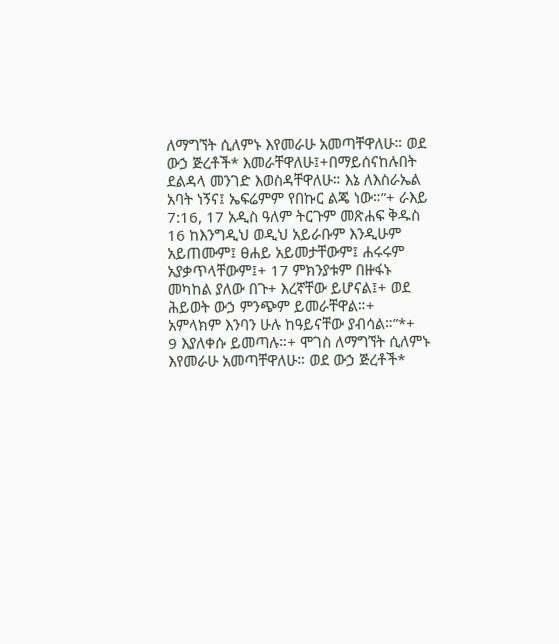ለማግኘት ሲለምኑ እየመራሁ አመጣቸዋለሁ። ወደ ውኃ ጅረቶች* እመራቸዋለሁ፤+በማይሰናከሉበት ደልዳላ መንገድ እወስዳቸዋለሁ። እኔ ለእስራኤል አባት ነኝና፤ ኤፍሬምም የበኩር ልጄ ነው።”+ ራእይ 7:16, 17 አዲስ ዓለም ትርጉም መጽሐፍ ቅዱስ 16 ከእንግዲህ ወዲህ አይራቡም እንዲሁም አይጠሙም፤ ፀሐይ አይመታቸውም፤ ሐሩሩም አያቃጥላቸውም፤+ 17 ምክንያቱም በዙፋኑ መካከል ያለው በጉ+ እረኛቸው ይሆናል፤+ ወደ ሕይወት ውኃ ምንጭም ይመራቸዋል።+ አምላክም እንባን ሁሉ ከዓይናቸው ያብሳል።”*+
9 እያለቀሱ ይመጣሉ።+ ሞገስ ለማግኘት ሲለምኑ እየመራሁ አመጣቸዋለሁ። ወደ ውኃ ጅረቶች*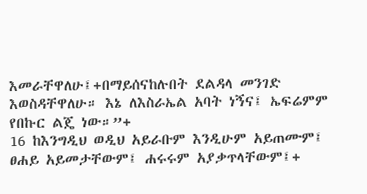እመራቸዋለሁ፤+በማይሰናከሉበት ደልዳላ መንገድ እወስዳቸዋለሁ። እኔ ለእስራኤል አባት ነኝና፤ ኤፍሬምም የበኩር ልጄ ነው።”+
16 ከእንግዲህ ወዲህ አይራቡም እንዲሁም አይጠሙም፤ ፀሐይ አይመታቸውም፤ ሐሩሩም አያቃጥላቸውም፤+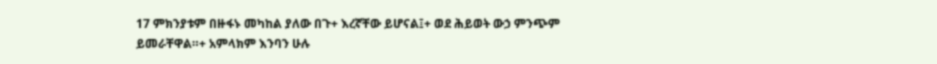17 ምክንያቱም በዙፋኑ መካከል ያለው በጉ+ እረኛቸው ይሆናል፤+ ወደ ሕይወት ውኃ ምንጭም ይመራቸዋል።+ አምላክም እንባን ሁሉ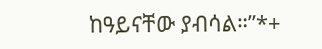ከዓይናቸው ያብሳል።”*+